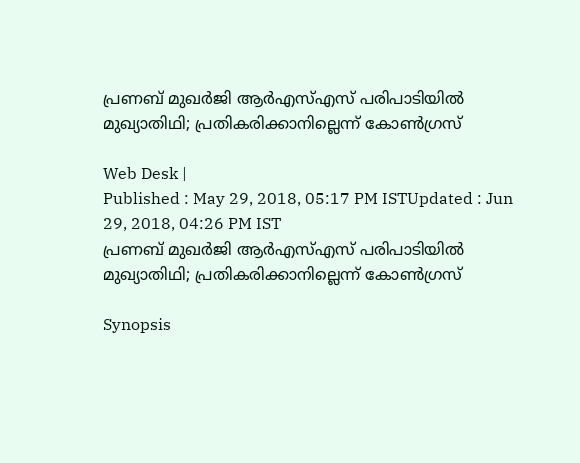പ്രണബ് മുഖര്‍ജി ആര്‍എസ്എസ് പരിപാടിയില്‍ മുഖ്യാതിഥി; പ്രതികരിക്കാനില്ലെന്ന് കോണ്‍ഗ്രസ്

Web Desk |
Published : May 29, 2018, 05:17 PM ISTUpdated : Jun 29, 2018, 04:26 PM IST
പ്രണബ് മുഖര്‍ജി ആര്‍എസ്എസ് പരിപാടിയില്‍ മുഖ്യാതിഥി; പ്രതികരിക്കാനില്ലെന്ന് കോണ്‍ഗ്രസ്

Synopsis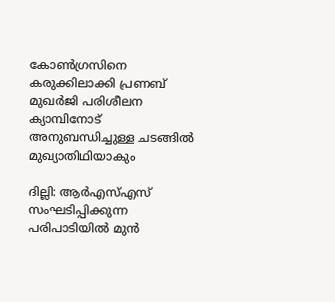കോണ്‍ഗ്രസിനെ കരുക്കിലാക്കി പ്രണബ് മുഖര്‍ജി പരിശീലന ക്യാമ്പിനോട് അനുബന്ധിച്ചുള്ള ചടങ്ങില്‍ മുഖ്യാതിഥിയാകും

ദില്ലി: ആര്‍എസ്എസ് സംഘടിപ്പിക്കുന്ന പരിപാടിയില്‍ മുന്‍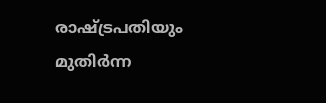രാഷ്ട്രപതിയും മുതിര്‍ന്ന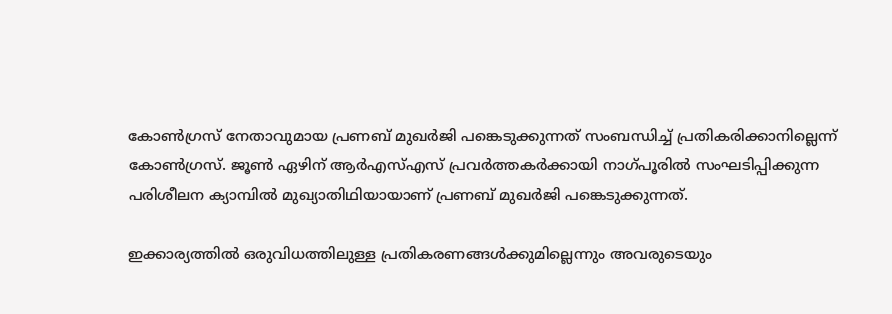കോണ്‍ഗ്രസ് നേതാവുമായ പ്രണബ് മുഖര്‍ജി പങ്കെടുക്കുന്നത് സംബന്ധിച്ച് പ്രതികരിക്കാനില്ലെന്ന് കോണ്‍ഗ്രസ്. ജൂണ്‍ ഏഴിന് ആര്‍എസ്എസ് പ്രവര്‍ത്തകര്‍ക്കായി നാഗ്പൂരില്‍ സംഘടിപ്പിക്കുന്ന പരിശീലന ക്യാമ്പില്‍ മുഖ്യാതിഥിയായാണ് പ്രണബ് മുഖര്‍ജി പങ്കെടുക്കുന്നത്.

ഇക്കാര്യത്തില്‍ ഒരുവിധത്തിലുള്ള പ്രതികരണങ്ങള്‍ക്കുമില്ലെന്നും അവരുടെയും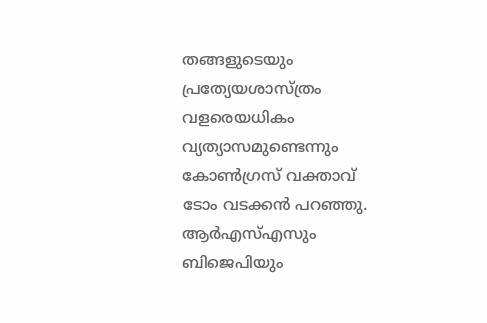തങ്ങളുടെയും പ്രത്യേയശാസ്ത്രം വളരെയധികം വ്യത്യാസമുണ്ടെന്നും കോണ്‍ഗ്രസ് വക്താവ് ടോം വടക്കന്‍ പറഞ്ഞു. ആര്‍എസ്എസും ബിജെപിയും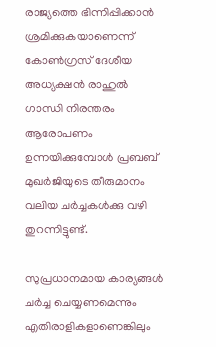രാജ്യത്തെ ഭിന്നിപ്പിക്കാന്‍ ശ്രമിക്കുകയാണെന്ന് കോണ്‍ഗ്രസ് ദേശീയ അധ്യക്ഷന്‍ രാഹുല്‍ ഗാന്ധി നിരന്തരം ആരോപണം ഉന്നയിക്കുമ്പോള്‍ പ്രബബ് മുഖര്‍ജിയുടെ തീരുമാനം വലിയ ചര്‍ച്ചകള്‍ക്കു വഴി തുറന്നിട്ടുണ്ട്.

സുപ്രധാനമായ കാര്യങ്ങള്‍ ചര്‍ച്ച ചെയ്യണമെന്നും എതിരാളികളാണെങ്കിലും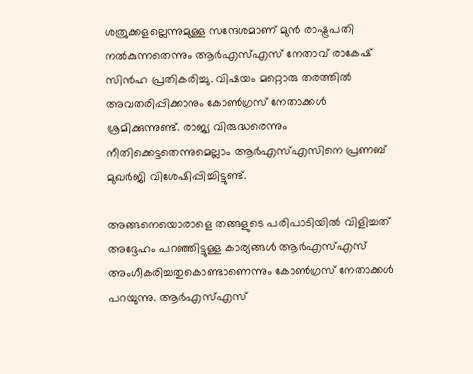ശത്രുക്കളല്ലെന്നുമുള്ള സന്ദേശമാണ് മുന്‍ രാഷ്ട്രപതി നല്‍കുന്നതെന്നും ആര്‍എസ്എസ് നേതാവ് രാകേഷ് സിന്‍ഹ പ്രതികരിച്ചു. വിഷയം മറ്റൊരു തരത്തില്‍ അവതരിപ്പിക്കാനും കോണ്‍ഗ്രസ് നേതാക്കള്‍ ശ്രമിക്കുന്നുണ്ട്. രാജ്യ വിരുദ്ധരെന്നും നീതിക്കെട്ടതെന്നുമെല്ലാം ആര്‍എസ്എസിനെ പ്രണബ് മുഖര്‍ജി വിശേഷിപ്പിച്ചിട്ടുണ്ട്.

അങ്ങനെയൊരാളെ തങ്ങളുടെ പരിപാടിയില്‍ വിളിച്ചത് അദ്ദേഹം പറഞ്ഞിട്ടുള്ള കാര്യങ്ങള്‍ ആര്‍എസ്എസ് അംഗീകരിച്ചതുകൊണ്ടാണെന്നും കോണ്‍ഗ്രസ് നേതാക്കള്‍ പറയുന്നു. ആര്‍എസ്എസ്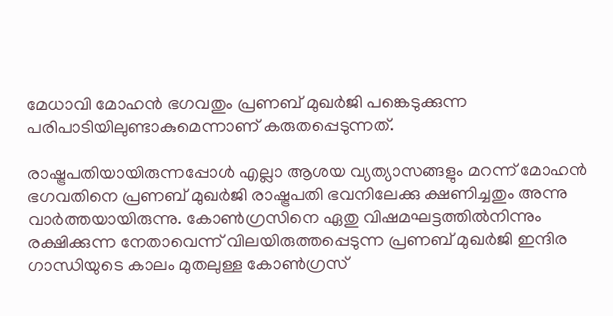മേധാവി മോഹന്‍ ഭഗവതും പ്രണബ് മുഖര്‍ജി പങ്കെടുക്കുന്ന പരിപാടിയിലുണ്ടാകുമെന്നാണ് കരുതപ്പെടുന്നത്.

രാഷ്ട്രപതിയായിരുന്നപ്പോള്‍ എല്ലാ ആശയ വ്യത്യാസങ്ങളും മറന്ന് മോഹന്‍ ഭഗവതിനെ പ്രണബ് മുഖര്‍ജി രാഷ്ട്രപതി ഭവനിലേക്കു ക്ഷണിച്ചതും അന്നു വാര്‍ത്തയായിരുന്നു. കോണ്‍ഗ്രസിനെ ഏതു വിഷമഘട്ടത്തില്‍നിന്നും രക്ഷിക്കുന്ന നേതാവെന്ന് വിലയിരുത്തപ്പെടുന്ന പ്രണബ് മുഖര്‍ജി ഇന്ദിര ഗാന്ധിയുടെ കാലം മുതലുള്ള കോണ്‍ഗ്രസ്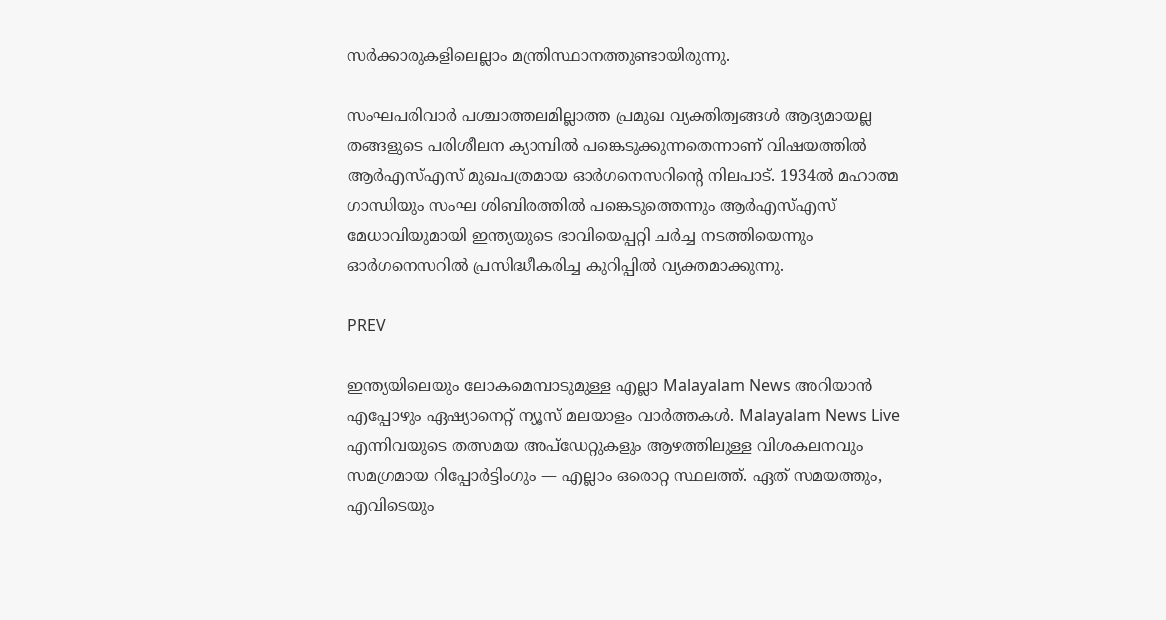സര്‍ക്കാരുകളിലെല്ലാം മന്ത്രിസ്ഥാനത്തുണ്ടായിരുന്നു.

സംഘപരിവാര്‍ പശ്ചാത്തലമില്ലാത്ത പ്രമുഖ വ്യക്തിത്വങ്ങള്‍ ആദ്യമായല്ല തങ്ങളുടെ പരിശീലന ക്യാമ്പില്‍ പങ്കെടുക്കുന്നതെന്നാണ് വിഷയത്തില്‍ ആര്‍എസ്എസ് മുഖപത്രമായ ഓര്‍ഗനെസറിന്‍റെ നിലപാട്. 1934ല്‍ മഹാത്മ ഗാന്ധിയും സംഘ ശിബിരത്തില്‍ പങ്കെടുത്തെന്നും ആര്‍എസ്എസ് മേധാവിയുമായി ഇന്ത്യയുടെ ഭാവിയെപ്പറ്റി ചര്‍ച്ച നടത്തിയെന്നും ഓര്‍ഗനെസറില്‍ പ്രസിദ്ധീകരിച്ച കുറിപ്പില്‍ വ്യക്തമാക്കുന്നു.

PREV

ഇന്ത്യയിലെയും ലോകമെമ്പാടുമുള്ള എല്ലാ Malayalam News അറിയാൻ എപ്പോഴും ഏഷ്യാനെറ്റ് ന്യൂസ് മലയാളം വാർത്തകൾ. Malayalam News Live എന്നിവയുടെ തത്സമയ അപ്‌ഡേറ്റുകളും ആഴത്തിലുള്ള വിശകലനവും സമഗ്രമായ റിപ്പോർട്ടിംഗും — എല്ലാം ഒരൊറ്റ സ്ഥലത്ത്. ഏത് സമയത്തും, എവിടെയും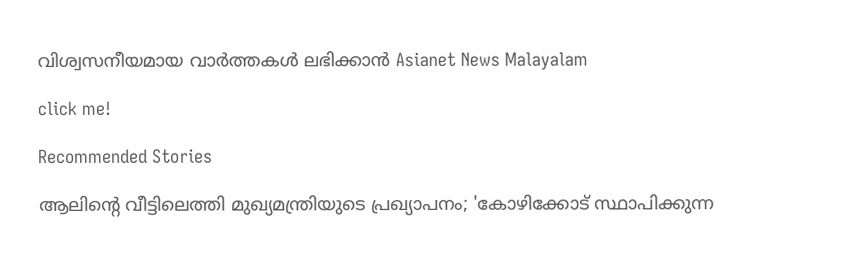വിശ്വസനീയമായ വാർത്തകൾ ലഭിക്കാൻ Asianet News Malayalam

click me!

Recommended Stories

ആലിൻ്റെ വീട്ടിലെത്തി മുഖ്യമന്ത്രിയുടെ പ്രഖ്യാപനം; 'കോഴിക്കോട് സ്ഥാപിക്കുന്ന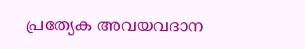പ്രത്യേക അവയവദാന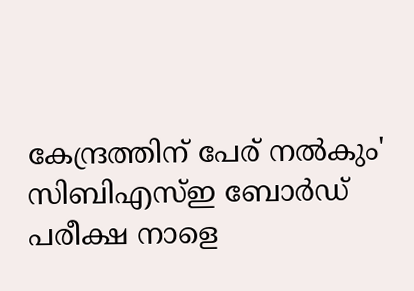കേന്ദ്രത്തിന് പേര് നൽകും'
സിബിഎസ്ഇ ബോർഡ് പരീക്ഷ നാളെ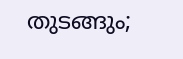തുടങ്ങും;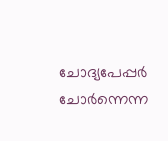ചോദ്യപേപ്പർ ചോർന്നെന്ന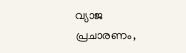വ്യാജ പ്രചാരണം,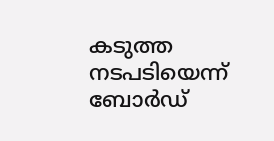കടുത്ത നടപടിയെന്ന് ബോർഡ്